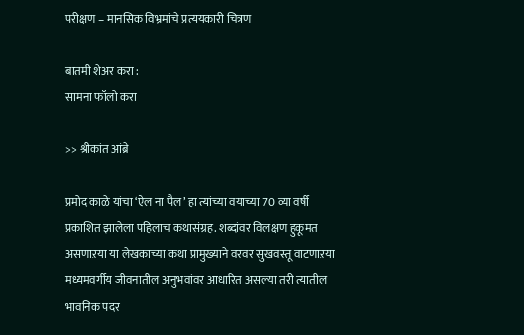परीक्षण – मानसिक विभ्रमांचे प्रत्ययकारी चित्रण

बातमी शेअर करा :
सामना फॉलो करा

>> श्रीकांत आंब्रे

प्रमोद काळे यांचा ‘ऐल ना पैल’ हा त्यांच्या वयाच्या 70 व्या वर्षी प्रकाशित झालेला पहिलाच कथासंग्रह. शब्दांवर विलक्षण हुकूमत असणाऱया या लेखकाच्या कथा प्रामुख्याने वरवर सुखवस्तू वाटणाऱया मध्यमवर्गीय जीवनातील अनुभवांवर आधारित असल्या तरी त्यातील भावनिक पदर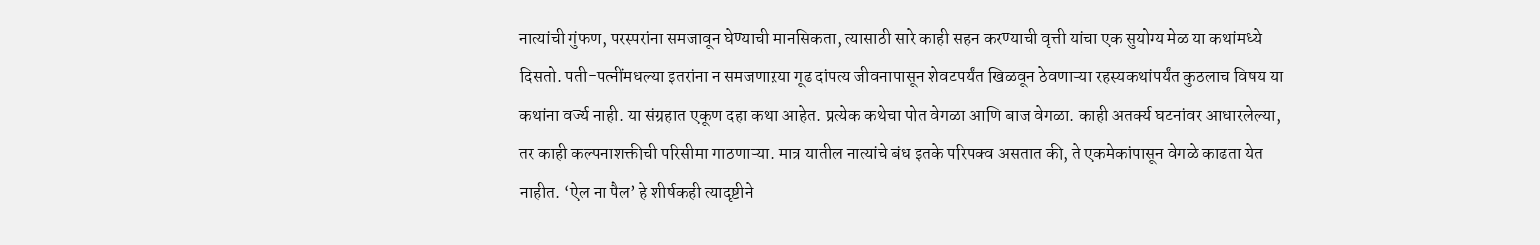नात्यांची गुंफण, परस्परांना समजावून घेण्याची मानसिकता, त्यासाठी सारे काही सहन करण्याची वृत्ती यांचा एक सुयोग्य मेळ या कथांमध्ये दिसतो. पती-पत्नींमधल्या इतरांना न समजणाऱया गूढ दांपत्य जीवनापासून शेवटपर्यंत खिळवून ठेवणाऱ्या रहस्यकथांपर्यंत कुठलाच विषय या कथांना वर्ज्य नाही. या संग्रहात एकूण दहा कथा आहेत. प्रत्येक कथेचा पोत वेगळा आणि बाज वेगळा. काही अतर्क्य घटनांवर आधारलेल्या, तर काही कल्पनाशक्तीची परिसीमा गाठणाऱ्या. मात्र यातील नात्यांचे बंध इतके परिपक्व असतात की, ते एकमेकांपासून वेगळे काढता येत नाहीत. ‘ऐल ना पैल’ हे शीर्षकही त्यादृष्टीने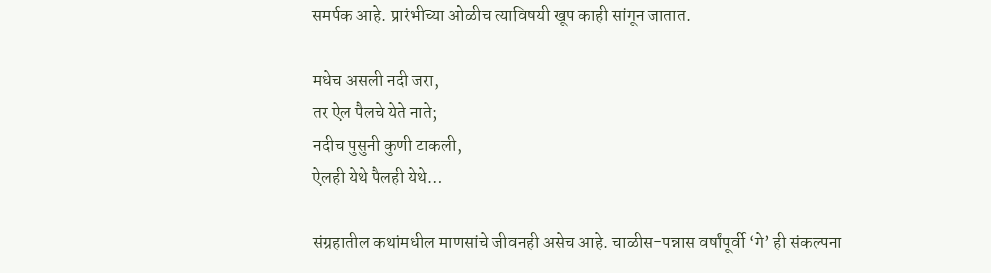समर्पक आहे. प्रारंभीच्या ओळीच त्याविषयी खूप काही सांगून जातात.

मधेच असली नदी जरा,
तर ऐल पैलचे येते नाते;
नदीच पुसुनी कुणी टाकली,
ऐलही येथे पैलही येथे…

संग्रहातील कथांमधील माणसांचे जीवनही असेच आहे. चाळीस-पन्नास वर्षांपूर्वी ‘गे’ ही संकल्पना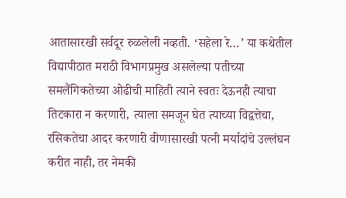आतासारखी सर्वदूर रुळलेली नव्हती. ‘सहेला रे…’ या कथेतील विद्यापीठात मराठी विभागप्रमुख असलेल्या पतीच्या समलैंगिकतेच्या ओढीची माहिती त्याने स्वतः देऊनही त्याचा तिटकारा न करणारी, त्याला समजून घेत त्याच्या विद्वत्तेचा, रसिकतेचा आदर करणारी वीणासारखी पत्नी मर्यादांचे उल्लंघन करीत नाही, तर नेमकी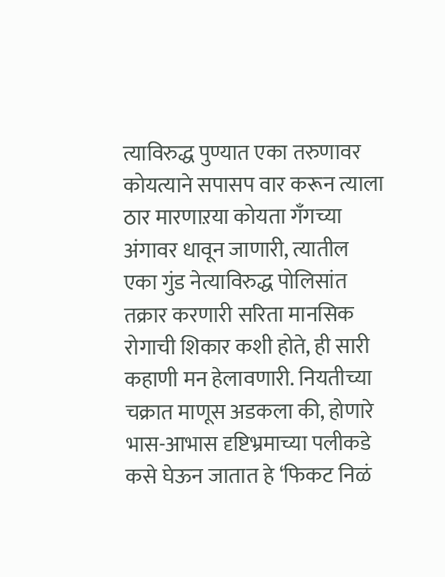त्याविरुद्ध पुण्यात एका तरुणावर कोयत्याने सपासप वार करून त्याला ठार मारणाऱया कोयता गँगच्या अंगावर धावून जाणारी, त्यातील एका गुंड नेत्याविरुद्ध पोलिसांत तक्रार करणारी सरिता मानसिक रोगाची शिकार कशी होते, ही सारी कहाणी मन हेलावणारी. नियतीच्या चक्रात माणूस अडकला की, होणारे भास-आभास दृष्टिभ्रमाच्या पलीकडे कसे घेऊन जातात हे ‘फिकट निळं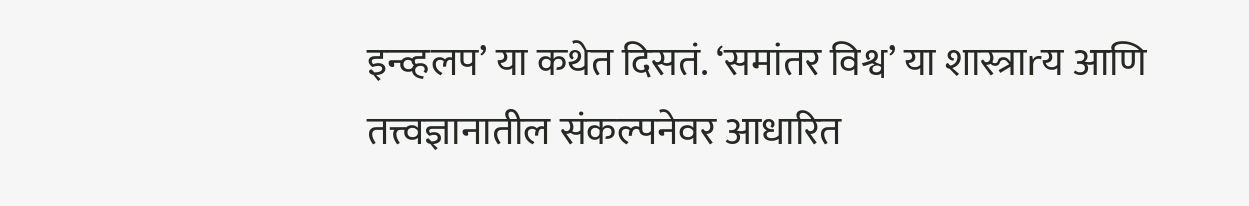इन्व्हलप’ या कथेत दिसतं. ‘समांतर विश्व’ या शास्त्राrय आणि तत्त्वज्ञानातील संकल्पनेवर आधारित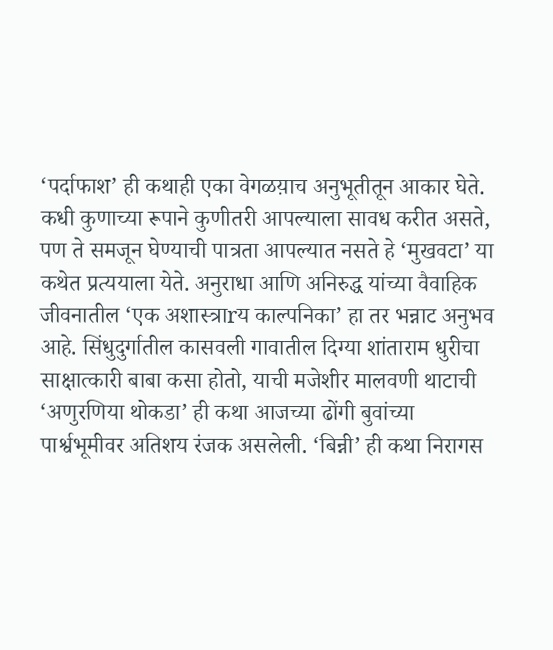‘पर्दाफाश’ ही कथाही एका वेगळय़ाच अनुभूतीतून आकार घेते. कधी कुणाच्या रूपाने कुणीतरी आपल्याला सावध करीत असते, पण ते समजून घेण्याची पात्रता आपल्यात नसते हे ‘मुखवटा’ या कथेत प्रत्ययाला येते. अनुराधा आणि अनिरुद्ध यांच्या वैवाहिक जीवनातील ‘एक अशास्त्राrय काल्पनिका’ हा तर भन्नाट अनुभव आहे. सिंधुदुर्गातील कासवली गावातील दिग्या शांताराम धुरीचा साक्षात्कारी बाबा कसा होतो, याची मजेशीर मालवणी थाटाची ‘अणुरणिया थोकडा’ ही कथा आजच्या ढोंगी बुवांच्या पार्श्वभूमीवर अतिशय रंजक असलेली. ‘बिन्नी’ ही कथा निरागस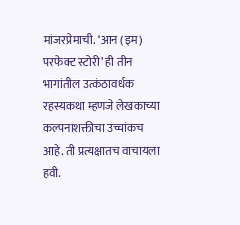मांजरप्रेमाची. ‘आन (इम) परफेक्ट स्टोरी’ ही तीन भागांतील उत्कंठावर्धक रहस्यकथा म्हणजे लेखकाच्या कल्पनाशक्तीचा उच्चांकच आहे. ती प्रत्यक्षातच वाचायला हवी.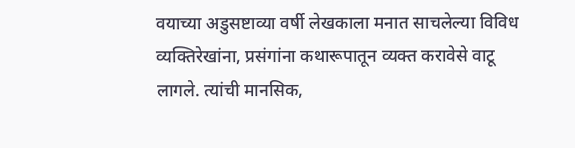वयाच्या अडुसष्टाव्या वर्षी लेखकाला मनात साचलेल्या विविध व्यक्तिरेखांना, प्रसंगांना कथारूपातून व्यक्त करावेसे वाटू लागले. त्यांची मानसिक,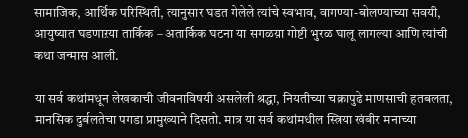सामाजिक, आर्थिक परिस्थिती, त्यानुसार घडत गेलेले त्यांचे स्वभाव, वागण्या-बोलण्याच्या सवयी, आयुष्यात घडणाऱया तार्किक – अतार्किक घटना या सगळय़ा गोष्टी भुरळ घालू लागल्या आणि त्यांची कथा जन्मास आली.

या सर्व कथांमधून लेखकाची जीवनाविषयी असलेली श्रद्धा, नियतीच्या चक्रापुढे माणसाची हतबलता, मानसिक दुर्बलतेचा पगडा प्रामुख्याने दिसतो. मात्र या सर्व कथांमधील स्त्रिया खंबीर मनाच्या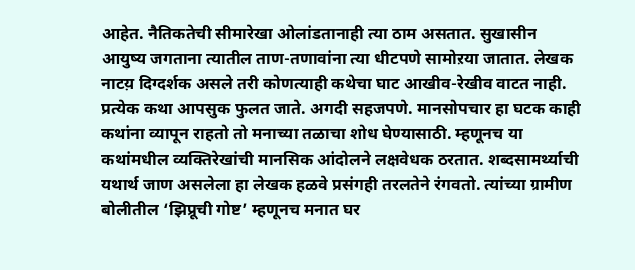आहेत. नैतिकतेची सीमारेखा ओलांडतानाही त्या ठाम असतात. सुखासीन आयुष्य जगताना त्यातील ताण-तणावांना त्या धीटपणे सामोऱया जातात. लेखक नाटय़ दिग्दर्शक असले तरी कोणत्याही कथेचा घाट आखीव-रेखीव वाटत नाही. प्रत्येक कथा आपसुक फुलत जाते. अगदी सहजपणे. मानसोपचार हा घटक काही कथांना व्यापून राहतो तो मनाच्या तळाचा शोध घेण्यासाठी. म्हणूनच या कथांमधील व्यक्तिरेखांची मानसिक आंदोलने लक्षवेधक ठरतात. शब्दसामर्थ्याची यथार्थ जाण असलेला हा लेखक हळवे प्रसंगही तरलतेने रंगवतो. त्यांच्या ग्रामीण बोलीतील ‘झिप्रूची गोष्ट’ म्हणूनच मनात घर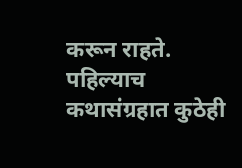करून राहते. पहिल्याच कथासंग्रहात कुठेही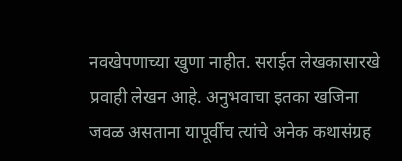नवखेपणाच्या खुणा नाहीत. सराईत लेखकासारखे प्रवाही लेखन आहे. अनुभवाचा इतका खजिना जवळ असताना यापूर्वीच त्यांचे अनेक कथासंग्रह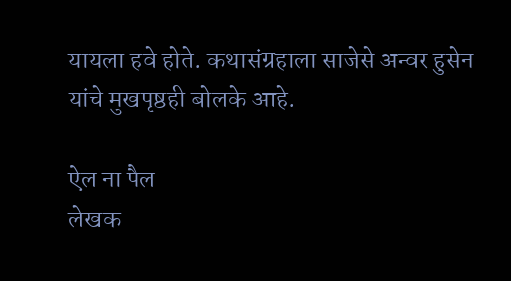यायला हवे होते. कथासंग्रहाला साजेसे अन्वर हुसेन यांचे मुखपृष्ठही बोलके आहे.

ऐल ना पैल
लेखक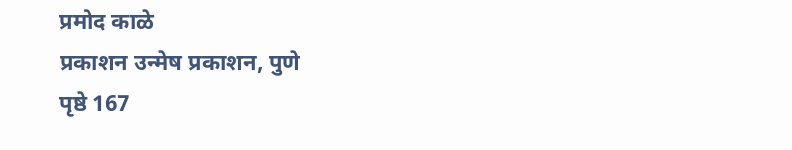प्रमोद काळे
प्रकाशन उन्मेष प्रकाशन, पुणे
पृष्ठे 167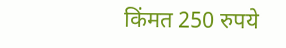किंमत 250 रुपये